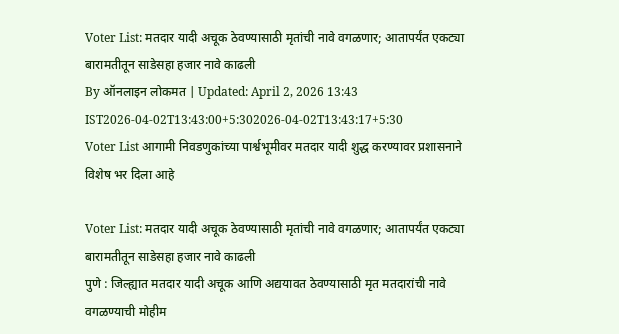Voter List: मतदार यादी अचूक ठेवण्यासाठी मृतांची नावे वगळणार; आतापर्यंत एकट्या बारामतीतून साडेसहा हजार नावे काढली
By ऑनलाइन लोकमत | Updated: April 2, 2026 13:43 IST2026-04-02T13:43:00+5:302026-04-02T13:43:17+5:30
Voter List आगामी निवडणुकांच्या पार्श्वभूमीवर मतदार यादी शुद्ध करण्यावर प्रशासनाने विशेष भर दिला आहे

Voter List: मतदार यादी अचूक ठेवण्यासाठी मृतांची नावे वगळणार; आतापर्यंत एकट्या बारामतीतून साडेसहा हजार नावे काढली
पुणे : जिल्ह्यात मतदार यादी अचूक आणि अद्ययावत ठेवण्यासाठी मृत मतदारांची नावे वगळण्याची मोहीम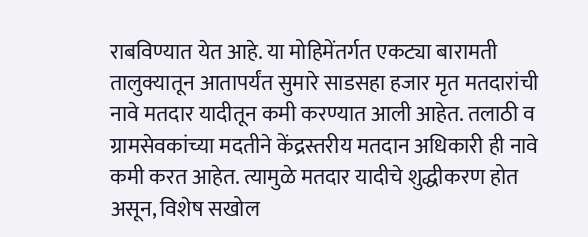राबविण्यात येत आहे. या मोहिमेंतर्गत एकट्या बारामती तालुक्यातून आतापर्यंत सुमारे साडसहा हजार मृत मतदारांची नावे मतदार यादीतून कमी करण्यात आली आहेत. तलाठी व ग्रामसेवकांच्या मदतीने केंद्रस्तरीय मतदान अधिकारी ही नावे कमी करत आहेत. त्यामुळे मतदार यादीचे शुद्धीकरण होत असून, विशेष सखोल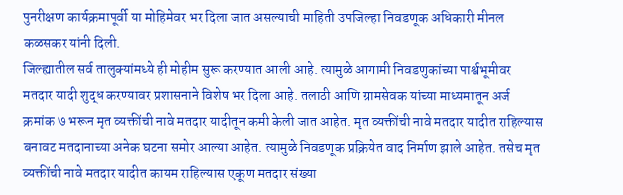पुनरीक्षण कार्यक्रमापूर्वी या मोहिमेवर भर दिला जात असल्याची माहिती उपजिल्हा निवडणूक अधिकारी मीनल कळसकर यांनी दिली.
जिल्ह्यातील सर्व तालुक्यांमध्ये ही मोहीम सुरू करण्यात आली आहे. त्यामुळे आगामी निवडणुकांच्या पार्श्वभूमीवर मतदार यादी शुद्ध करण्यावर प्रशासनाने विशेष भर दिला आहे. तलाठी आणि ग्रामसेवक यांच्या माध्यमातून अर्ज क्रमांक ७ भरून मृत व्यक्तींची नावे मतदार यादीतून कमी केली जात आहेत. मृत व्यक्तींची नावे मतदार यादीत राहिल्यास बनावट मतदानाच्या अनेक घटना समोर आल्या आहेत. त्यामुळे निवडणूक प्रक्रियेत वाद निर्माण झाले आहेत. तसेच मृत व्यक्तींची नावे मतदार यादीत कायम राहिल्यास एकूण मतदार संख्या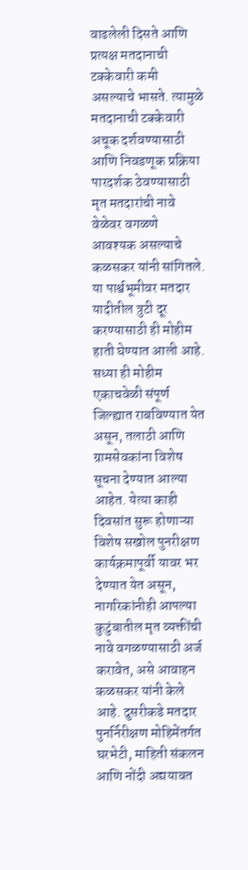वाढलेली दिसते आणि प्रत्यक्ष मतदानाची टक्केवारी कमी असल्याचे भासते. त्यामुळे मतदानाची टक्केवारी अचूक दर्शवण्यासाठी आणि निवडणूक प्रक्रिया पारदर्शक ठेवण्यासाठी मृत मतदारांची नावे वेळेवर वगळणे आवश्यक असल्याचे कळसकर यांनी सांगितले. या पार्श्वभूमीवर मतदार यादीतील त्रुटी दूर करण्यासाठी ही मोहीम हाती घेण्यात आली आहे.
सध्या ही मोहीम एकाचवेळी संपूर्ण जिल्ह्यात राबविण्यात येत असून, तलाठी आणि ग्रामसेवकांना विशेष सूचना देण्यात आल्या आहेत. येत्या काही दिवसांत सुरू होणाऱ्या विशेष सखोल पुनरीक्षण कार्यक्रमापूर्वी यावर भर देण्यात येत असून, नागरिकांनीही आपल्या कुटुंबातील मृत व्यक्तींची नावे वगळण्यासाठी अर्ज करावेत, असे आवाहन कळसकर यांनी केले आहे. दुसरीकडे मतदार पुनर्निरीक्षण मोहिमेंतर्गत घरभेटी, माहिती संकलन आणि नोंदी अद्ययावत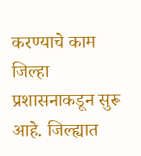करण्याचे काम जिल्हा प्रशासनाकडून सुरू आहे. जिल्ह्यात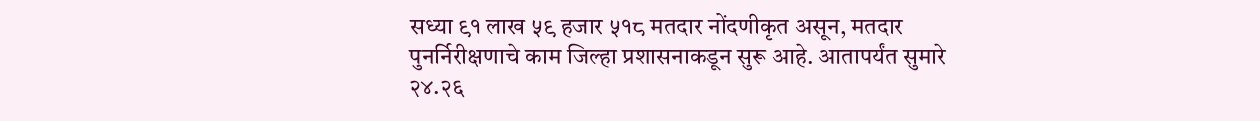सध्या ९१ लाख ५९ हजार ५१८ मतदार नोंदणीकृत असून, मतदार पुनर्निरीक्षणाचे काम जिल्हा प्रशासनाकडून सुरू आहे. आतापर्यंत सुमारे २४.२६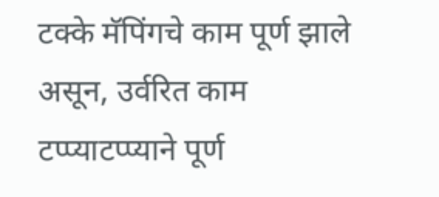टक्के मॅपिंगचे काम पूर्ण झाले असून, उर्वरित काम टप्प्याटप्प्याने पूर्ण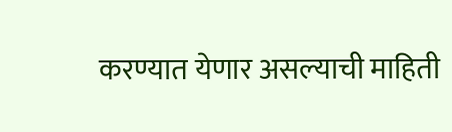करण्यात येणार असल्याची माहिती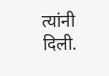त्यांनी दिली.